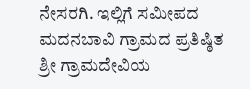ನೇಸರಗಿ. ಇಲ್ಲಿಗೆ ಸಮೀಪದ ಮದನಬಾವಿ ಗ್ರಾಮದ ಪ್ರತಿಷ್ಠಿತ ಶ್ರೀ ಗ್ರಾಮದೇವಿಯ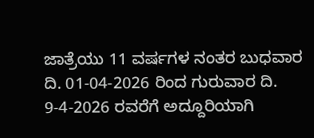ಜಾತ್ರೆಯು 11 ವರ್ಷಗಳ ನಂತರ ಬುಧವಾರ ದಿ. 01-04-2026 ರಿಂದ ಗುರುವಾರ ದಿ. 9-4-2026 ರವರೆಗೆ ಅದ್ದೂರಿಯಾಗಿ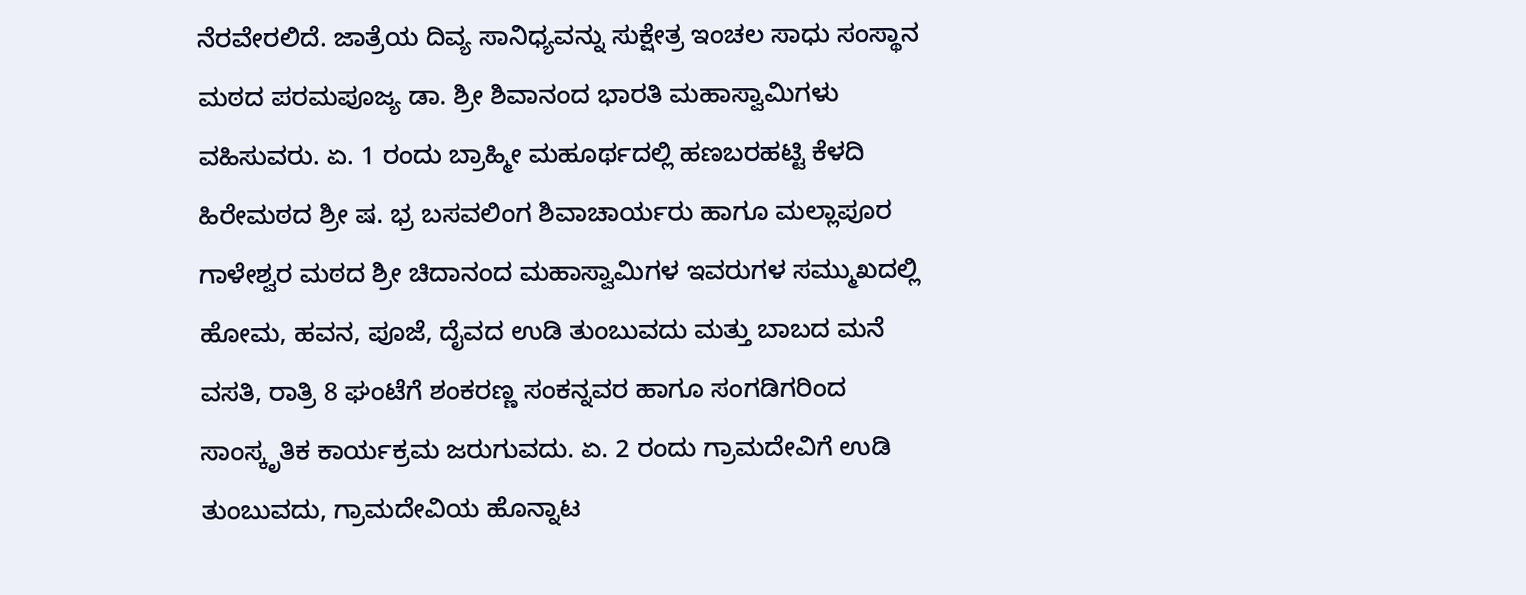ನೆರವೇರಲಿದೆ. ಜಾತ್ರೆಯ ದಿವ್ಯ ಸಾನಿಧ್ಯವನ್ನು ಸುಕ್ಷೇತ್ರ ಇಂಚಲ ಸಾಧು ಸಂಸ್ಥಾನ ಮಠದ ಪರಮಪೂಜ್ಯ ಡಾ. ಶ್ರೀ ಶಿವಾನಂದ ಭಾರತಿ ಮಹಾಸ್ವಾಮಿಗಳು ವಹಿಸುವರು. ಏ. 1 ರಂದು ಬ್ರಾಹ್ಮೀ ಮಹೂರ್ಥದಲ್ಲಿ ಹಣಬರಹಟ್ಟಿ ಕೆಳದಿ ಹಿರೇಮಠದ ಶ್ರೀ ಷ. ಭ್ರ ಬಸವಲಿಂಗ ಶಿವಾಚಾರ್ಯರು ಹಾಗೂ ಮಲ್ಲಾಪೂರ ಗಾಳೇಶ್ವರ ಮಠದ ಶ್ರೀ ಚಿದಾನಂದ ಮಹಾಸ್ವಾಮಿಗಳ ಇವರುಗಳ ಸಮ್ಮುಖದಲ್ಲಿ ಹೋಮ, ಹವನ, ಪೂಜೆ, ದೈವದ ಉಡಿ ತುಂಬುವದು ಮತ್ತು ಬಾಬದ ಮನೆ ವಸತಿ, ರಾತ್ರಿ 8 ಘಂಟೆಗೆ ಶಂಕರಣ್ಣ ಸಂಕನ್ನವರ ಹಾಗೂ ಸಂಗಡಿಗರಿಂದ ಸಾಂಸ್ಕೃತಿಕ ಕಾರ್ಯಕ್ರಮ ಜರುಗುವದು. ಏ. 2 ರಂದು ಗ್ರಾಮದೇವಿಗೆ ಉಡಿ ತುಂಬುವದು, ಗ್ರಾಮದೇವಿಯ ಹೊನ್ನಾಟ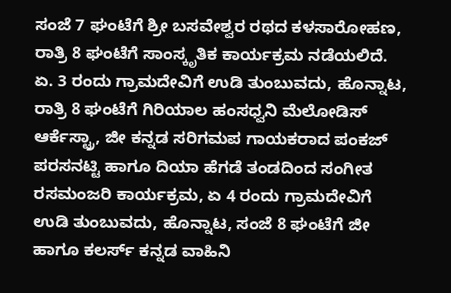ಸಂಜೆ 7 ಘಂಟೆಗೆ ಶ್ರೀ ಬಸವೇಶ್ವರ ರಥದ ಕಳಸಾರೋಹಣ, ರಾತ್ರಿ 8 ಘಂಟೆಗೆ ಸಾಂಸ್ಕೃತಿಕ ಕಾರ್ಯಕ್ರಮ ನಡೆಯಲಿದೆ.
ಏ. 3 ರಂದು ಗ್ರಾಮದೇವಿಗೆ ಉಡಿ ತುಂಬುವದು, ಹೊನ್ನಾಟ, ರಾತ್ರಿ 8 ಘಂಟೆಗೆ ಗಿರಿಯಾಲ ಹಂಸಧ್ವನಿ ಮೆಲೋಡಿಸ್ ಆರ್ಕೆಸ್ಟ್ರಾ, ಜೀ ಕನ್ನಡ ಸರಿಗಮಪ ಗಾಯಕರಾದ ಪಂಕಜ್ ಪರಸನಟ್ಟಿ ಹಾಗೂ ದಿಯಾ ಹೆಗಡೆ ತಂಡದಿಂದ ಸಂಗೀತ ರಸಮಂಜರಿ ಕಾರ್ಯಕ್ರಮ, ಏ 4 ರಂದು ಗ್ರಾಮದೇವಿಗೆ ಉಡಿ ತುಂಬುವದು, ಹೊನ್ನಾಟ, ಸಂಜೆ 8 ಘಂಟೆಗೆ ಜೀ ಹಾಗೂ ಕಲರ್ಸ್ ಕನ್ನಡ ವಾಹಿನಿ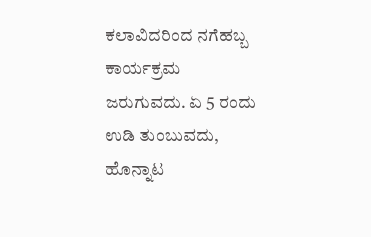ಕಲಾವಿದರಿಂದ ನಗೆಹಬ್ಬ ಕಾರ್ಯಕ್ರಮ ಜರುಗುವದು. ಏ 5 ರಂದು ಉಡಿ ತುಂಬುವದು, ಹೊನ್ನಾಟ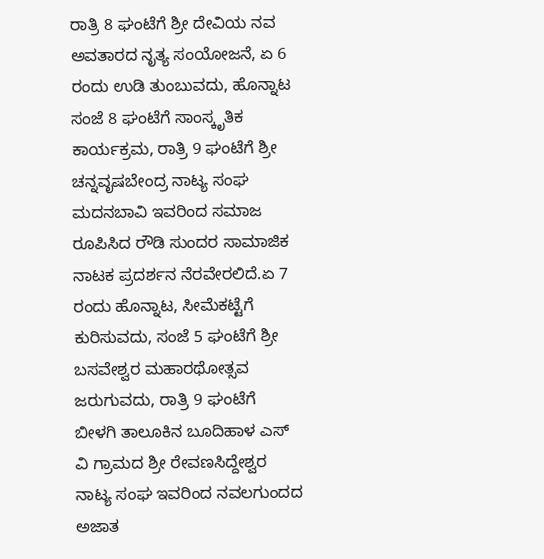ರಾತ್ರಿ 8 ಘಂಟೆಗೆ ಶ್ರೀ ದೇವಿಯ ನವ ಅವತಾರದ ನೃತ್ಯ ಸಂಯೋಜನೆ, ಏ 6 ರಂದು ಉಡಿ ತುಂಬುವದು, ಹೊನ್ನಾಟ ಸಂಜೆ 8 ಘಂಟೆಗೆ ಸಾಂಸ್ಕೃತಿಕ ಕಾರ್ಯಕ್ರಮ, ರಾತ್ರಿ 9 ಘಂಟೆಗೆ ಶ್ರೀ ಚನ್ನವೃಷಬೇಂದ್ರ ನಾಟ್ಯ ಸಂಘ ಮದನಬಾವಿ ಇವರಿಂದ ಸಮಾಜ ರೂಪಿಸಿದ ರೌಡಿ ಸುಂದರ ಸಾಮಾಜಿಕ ನಾಟಕ ಪ್ರದರ್ಶನ ನೆರವೇರಲಿದೆ.ಏ 7 ರಂದು ಹೊನ್ನಾಟ, ಸೀಮೆಕಟ್ಟೆಗೆ ಕುರಿಸುವದು, ಸಂಜೆ 5 ಘಂಟೆಗೆ ಶ್ರೀ ಬಸವೇಶ್ವರ ಮಹಾರಥೋತ್ಸವ ಜರುಗುವದು, ರಾತ್ರಿ 9 ಘಂಟೆಗೆ ಬೀಳಗಿ ತಾಲೂಕಿನ ಬೂದಿಹಾಳ ಎಸ್ ವಿ ಗ್ರಾಮದ ಶ್ರೀ ರೇವಣಸಿದ್ದೇಶ್ವರ ನಾಟ್ಯ ಸಂಘ ಇವರಿಂದ ನವಲಗುಂದದ ಅಜಾತ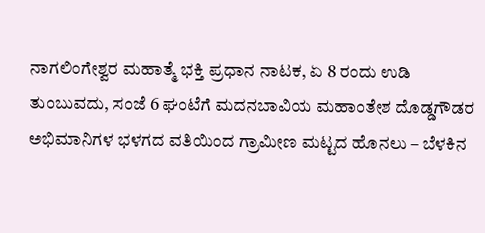ನಾಗಲಿಂಗೇಶ್ವರ ಮಹಾತ್ಮೆ ಭಕ್ತಿ ಪ್ರಧಾನ ನಾಟಕ, ಏ 8 ರಂದು ಉಡಿ ತುಂಬುವದು, ಸಂಜೆ 6 ಘಂಟೆಗೆ ಮದನಬಾವಿಯ ಮಹಾಂತೇಶ ದೊಡ್ಡಗೌಡರ ಅಭಿಮಾನಿಗಳ ಭಳಗದ ವತಿಯಿಂದ ಗ್ರಾಮೀಣ ಮಟ್ಟದ ಹೊನಲು – ಬೆಳಕಿನ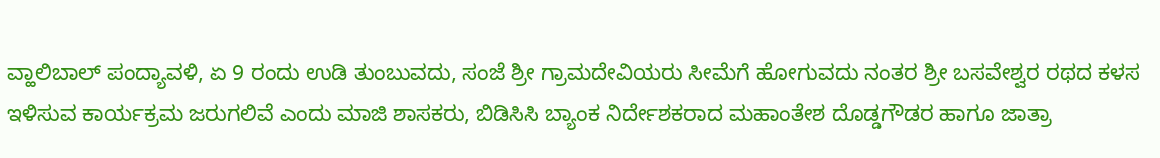ವ್ಹಾಲಿಬಾಲ್ ಪಂದ್ಯಾವಳಿ, ಏ 9 ರಂದು ಉಡಿ ತುಂಬುವದು, ಸಂಜೆ ಶ್ರೀ ಗ್ರಾಮದೇವಿಯರು ಸೀಮೆಗೆ ಹೋಗುವದು ನಂತರ ಶ್ರೀ ಬಸವೇಶ್ವರ ರಥದ ಕಳಸ ಇಳಿಸುವ ಕಾರ್ಯಕ್ರಮ ಜರುಗಲಿವೆ ಎಂದು ಮಾಜಿ ಶಾಸಕರು, ಬಿಡಿಸಿಸಿ ಬ್ಯಾಂಕ ನಿರ್ದೇಶಕರಾದ ಮಹಾಂತೇಶ ದೊಡ್ಡಗೌಡರ ಹಾಗೂ ಜಾತ್ರಾ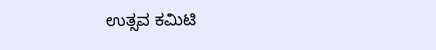ಉತ್ಸವ ಕಮಿಟಿ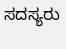ಸದಸ್ಯರು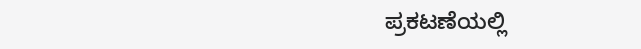ಪ್ರಕಟಣೆಯಲ್ಲಿ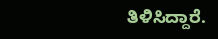ತಿಳಿಸಿದ್ದಾರೆ.